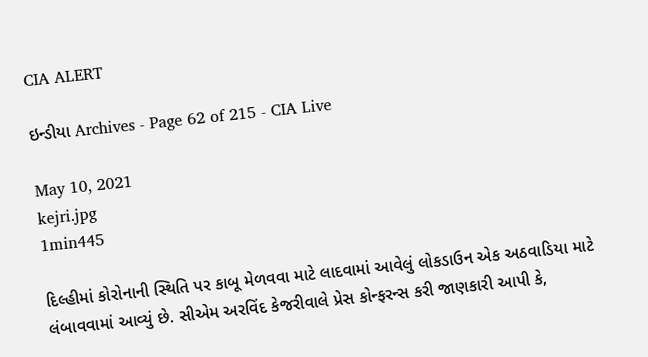CIA ALERT

ઇન્ડીયા Archives - Page 62 of 215 - CIA Live

May 10, 2021
kejri.jpg
1min445

દિલ્હીમાં કોરોનાની સ્થિતિ પર કાબૂ મેળવવા માટે લાદવામાં આવેલું લોકડાઉન એક અઠવાડિયા માટે લંબાવવામાં આવ્યું છે. સીએમ અરવિંદ કેજરીવાલે પ્રેસ કોન્ફરન્સ કરી જાણકારી આપી કે,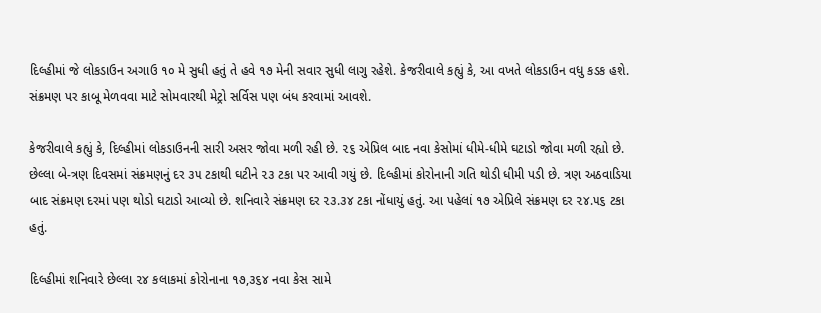દિલ્હીમાં જે લોકડાઉન અગાઉ ૧૦ મે સુધી હતું તે હવે ૧૭ મેની સવાર સુધી લાગુ રહેશે. કેજરીવાલે કહ્યું કે, આ વખતે લોકડાઉન વધુ કડક હશે. સંક્રમણ પર કાબૂ મેળવવા માટે સોમવારથી મેટ્રો સર્વિસ પણ બંધ કરવામાં આવશે.

કેજરીવાલે કહ્યું કે, દિલ્હીમાં લોકડાઉનની સારી અસર જોવા મળી રહી છે. ૨૬ એપ્રિલ બાદ નવા કેસોમાં ધીમે-ધીમે ઘટાડો જોવા મળી રહ્યો છે. છેલ્લા બે-ત્રણ દિવસમાં સંક્રમણનું દર ૩૫ ટકાથી ઘટીને ૨૩ ટકા પર આવી ગયું છે. દિલ્હીમાં કોરોનાની ગતિ થોડી ધીમી પડી છે. ત્રણ અઠવાડિયા બાદ સંક્રમણ દરમાં પણ થોડો ઘટાડો આવ્યો છે. શનિવારે સંક્રમણ દર ૨૩.૩૪ ટકા નોંધાયું હતું. આ પહેલાં ૧૭ એપ્રિલે સંક્રમણ દર ૨૪.૫૬ ટકા હતું.

દિલ્હીમાં શનિવારે છેલ્લા ૨૪ કલાકમાં કોરોનાના ૧૭,૩૬૪ નવા કેસ સામે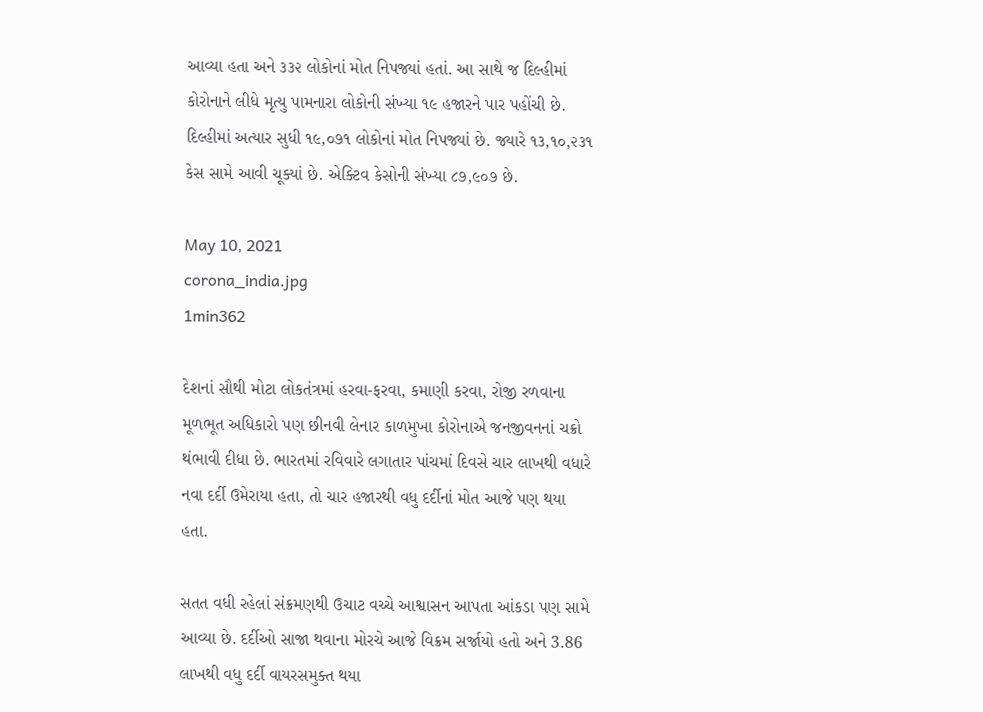આવ્યા હતા અને ૩૩૨ લોકોનાં મોત નિપજ્યાં હતાં. આ સાથે જ દિલ્હીમાં કોરોનાને લીધે મૃત્યુ પામનારા લોકોની સંખ્યા ૧૯ હજારને પાર પહોંચી છે. દિલ્હીમાં અત્યાર સુધી ૧૯,૦૭૧ લોકોનાં મોત નિપજ્યાં છે. જ્યારે ૧૩,૧૦,૨૩૧ કેસ સામે આવી ચૂક્યાં છે. એક્ટિવ કેસોની સંખ્યા ૮૭,૯૦૭ છે.

May 10, 2021
corona_india.jpg
1min362

દેશનાં સૌથી મોટા લોકતંત્રમાં હરવા-ફરવા, કમાણી કરવા, રોજી રળવાના મૂળભૂત અધિકારો પણ છીનવી લેનાર કાળમુખા કોરોનાએ જનજીવનનાં ચક્રો થંભાવી દીધા છે. ભારતમાં રવિવારે લગાતાર પાંચમાં દિવસે ચાર લાખથી વધારે નવા દર્દી ઉમેરાયા હતા, તો ચાર હજારથી વધુ દર્દીનાં મોત આજે પણ થયા હતા.

સતત વધી રહેલાં સંક્રમણથી ઉચાટ વચ્ચે આશ્વાસન આપતા આંકડા પણ સામે આવ્યા છે. દર્દીઓ સાજા થવાના મોરચે આજે વિક્રમ સર્જાયો હતો અને 3.86 લાખથી વધુ દર્દી વાયરસમુક્ત થયા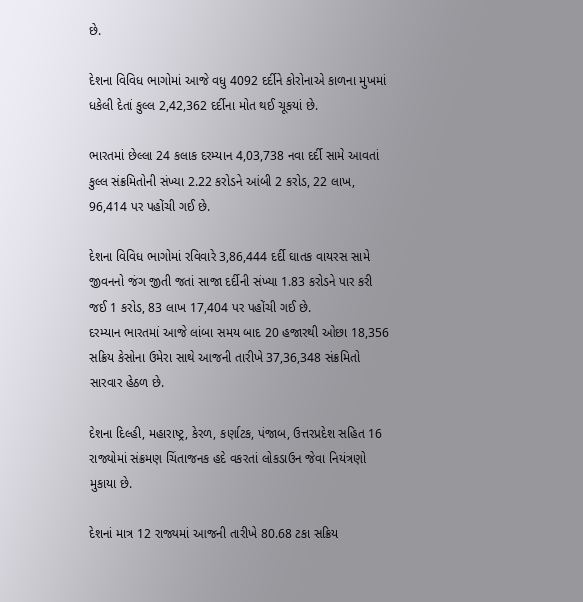છે.

દેશના વિવિધ ભાગોમાં આજે વધુ 4092 દર્દીને કોરોનાએ કાળના મુખમાં ધકેલી દેતાં કુલ્લ 2,42,362 દર્દીના મોત થઈ ચૂકયાં છે.

ભારતમાં છેલ્લા 24 કલાક દરમ્યાન 4,03,738 નવા દર્દી સામે આવતાં કુલ્લ સંક્રમિતોની સંખ્યા 2.22 કરોડને આંબી 2 કરોડ, 22 લાખ, 96,414 પર પહોંચી ગઈ છે.

દેશના વિવિધ ભાગોમાં રવિવારે 3,86,444 દર્દી ઘાતક વાયરસ સામે જીવનનો જંગ જીતી જતાં સાજા દર્દીની સંખ્યા 1.83 કરોડને પાર કરી જઈ 1 કરોડ, 83 લાખ 17,404 પર પહોંચી ગઈ છે.
દરમ્યાન ભારતમાં આજે લાંબા સમય બાદ 20 હજારથી ઓછા 18,356 સક્રિય કેસોના ઉમેરા સાથે આજની તારીખે 37,36,348 સંક્રમિતો સારવાર હેઠળ છે.

દેશના દિલ્હી, મહારાષ્ટ્ર, કેરળ, કર્ણાટક, પંજાબ, ઉત્તરપ્રદેશ સહિત 16 રાજ્યોમાં સંક્રમણ ચિંતાજનક હદે વકરતાં લોકડાઉન જેવા નિયંત્રણો મુકાયા છે.

દેશનાં માત્ર 12 રાજ્યમાં આજની તારીખે 80.68 ટકા સક્રિય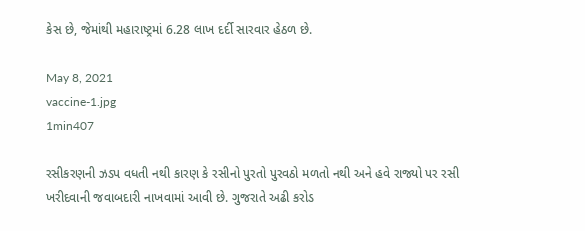કેસ છે, જેમાંથી મહારાષ્ટ્રમાં 6.28 લાખ દર્દી સારવાર હેઠળ છે.

May 8, 2021
vaccine-1.jpg
1min407

રસીકરણની ઝડપ વધતી નથી કારણ કે રસીનો પુરતો પુરવઠો મળતો નથી અને હવે રાજ્યો પર રસી ખરીદવાની જવાબદારી નાખવામાં આવી છે. ગુજરાતે અઢી કરોડ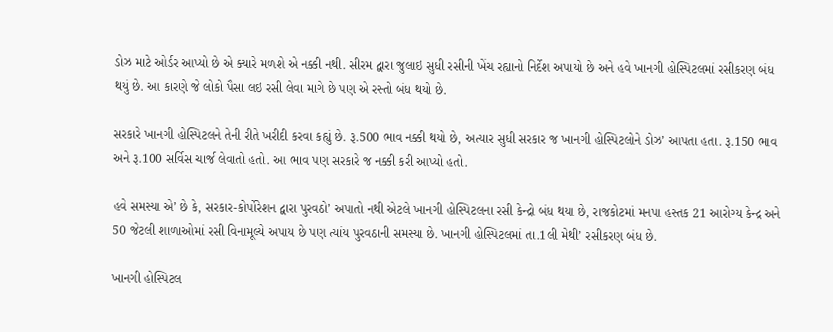ડોઝ માટે ઓર્ડર આપ્યો છે એ ક્યારે મળશે એ નક્કી નથી. સીરમ દ્વારા જુલાઇ સુધી રસીની ખેંચ રહ્યાનો નિર્દેશ અપાયો છે અને હવે ખાનગી હોસ્પિટલમાં રસીકરણ બંધ થયું છે. આ કારણે જે લોકો પૈસા લઇ રસી લેવા માગે છે પણ એ રસ્તો બંધ થયો છે.

સરકારે ખાનગી હોસ્પિટલને તેની રીતે ખરીદી કરવા કહ્યું છે. રૂ.500 ભાવ નક્કી થયો છે, અત્યાર સુધી સરકાર જ ખાનગી હોસ્પિટલોને ડોઝ’ આપતા હતા. રૂ.150 ભાવ અને રૂ.100 સર્વિસ ચાર્જ લેવાતો હતો. આ ભાવ પણ સરકારે જ નક્કી કરી આપ્યો હતો.

હવે સમસ્યા એ’ છે કે, સરકાર-કોર્પોરેશન દ્વારા પુરવઠો’ અપાતો નથી એટલે ખાનગી હોસ્પિટલના રસી કેન્દ્રો બંધ થયા છે, રાજકોટમાં મનપા હસ્તક 21 આરોગ્ય કેન્દ્ર અને 50 જેટલી શાળાઓમાં રસી વિનામૂલ્યે અપાય છે પણ ત્યાંય પુરવઠાની સમસ્યા છે. ખાનગી હોસ્પિટલમાં તા.1લી મેથી’ રસીકરણ બંધ છે.

ખાનગી હોસ્પિટલ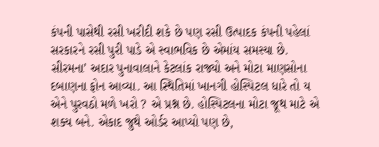કંપની પાસેથી રસી ખરીદી શકે છે પણ રસી ઉત્પાદક કંપની પહેલાં સરકારને રસી પુરી પાડે એ સ્વાભવિક છે એમાંય સમસ્યા છે. સીરમના’ અદાર પુનાવાલાને કેટલાંક રાજ્યો અને મોટા માણસોના દબાણના ફોન આવ્યા. આ સ્થિતિમાં ખાનગી હોસ્પિટલ ધારે તો ય એને પુરવઠો મળે ખરો ? એ પ્રશ્ન છે. હોસ્પિટલના મોટા જૂથ માટે એ શક્ય બને. એકાદ જુથે ઓર્ડર આપ્યો પણ છે,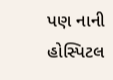પણ નાની હોસ્પિટલ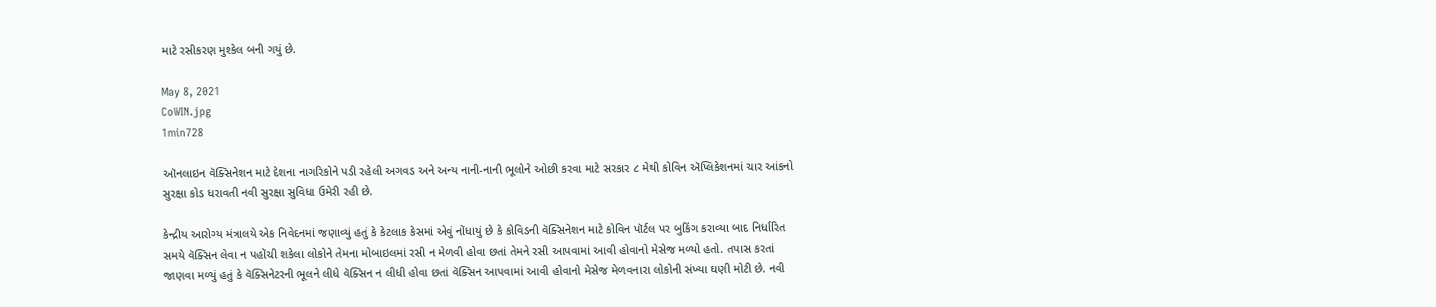માટે રસીકરણ મુશ્કેલ બની ગયું છે.

May 8, 2021
CoWIN.jpg
1min728

ઑનલાઇન વૅક્સિનેશન માટે દેશના નાગરિકોને પડી રહેલી અગવડ અને અન્ય નાની-નાની ભૂલોને ઓછી કરવા માટે સરકાર ૮ મેથી કોવિન ઍપ્લિકેશનમાં ચાર આંકનો સુરક્ષા કોડ ધરાવતી નવી સુરક્ષા સુવિધા ઉમેરી રહી છે.

કેન્દ્રીય આરોગ્ય મંત્રાલયે એક નિવેદનમાં જણાવ્યું હતું કે કેટલાક કેસમાં એવું નોંધાયું છે કે કોવિડની વૅક્સિનેશન માટે કોવિન પૉર્ટલ પર બુકિંગ કરાવ્યા બાદ નિર્ધારિત સમયે વૅક્સિન લેવા ન પહોંચી શકેલા લોકોને તેમના મોબાઇલમાં રસી ન મેળવી હોવા છતાં તેમને રસી આપવામાં આવી હોવાનો મેસેજ મળ્યો હતો. તપાસ કરતાં જાણવા મળ્યું હતું કે વૅક્સિનેટરની ભૂલને લીધે વૅક્સિન ન લીધી હોવા છતાં વૅક્સિન આપવામાં આવી હોવાનો મેસેજ મેળવનારા લોકોની સંખ્યા ઘણી મોટી છે. નવી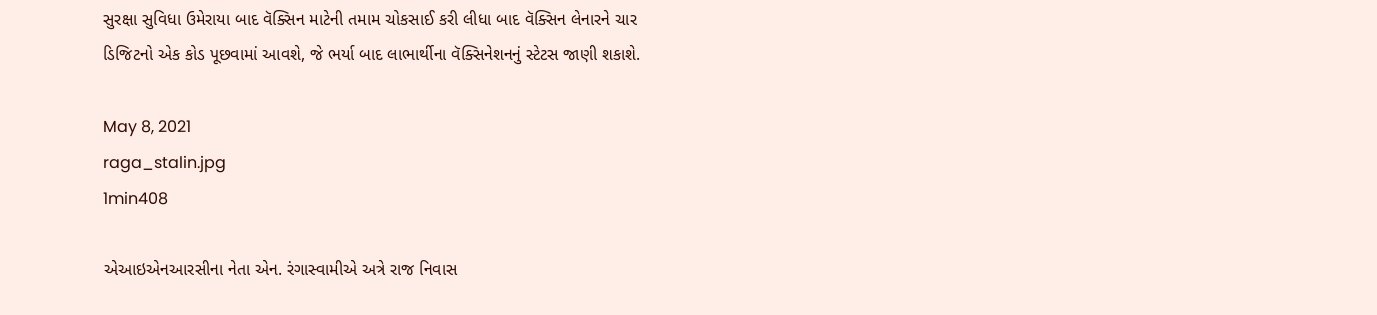સુરક્ષા સુવિધા ઉમેરાયા બાદ વૅક્સિન માટેની તમામ ચોકસાઈ કરી લીધા બાદ વૅક્સિન લેનારને ચાર ડિજિટનો એક કોડ પૂછવામાં આવશે, જે ભર્યા બાદ લાભાર્થીના વૅક્સિનેશનનું સ્ટેટસ જાણી શકાશે.

May 8, 2021
raga_stalin.jpg
1min408

એઆઇએનઆરસીના નેતા એન. રંગાસ્વામીએ અત્રે રાજ નિવાસ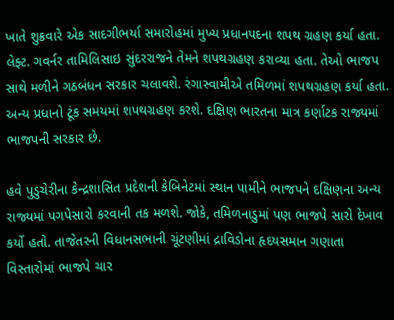ખાતે શુક્રવારે એક સાદગીભર્યા સમારોહમાં મુખ્ય પ્રધાનપદના શપથ ગ્રહણ કર્યા હતા. લેફ્ટ. ગવર્નર તામિલિસાઇ સુંદરરાજને તેમને શપથગ્રહણ કરાવ્યા હતા. તેઓ ભાજપ સાથે મળીને ગઠબંધન સરકાર ચલાવશે. રંગાસ્વામીએ તમિળમાં શપથગ્રહણ કર્યા હતા. અન્ય પ્રધાનો ટૂંક સમયમાં શપથગ્રહણ કરશે. દક્ષિણ ભારતના માત્ર કર્ણાટક રાજ્યમાં ભાજપની સરકાર છે.

હવે પુડુચેરીના કેન્દ્રશાસિત પ્રદેશની કેબિનેટમાં સ્થાન પામીને ભાજપને દક્ષિણના અન્ય રાજ્યમાં પગપેસારો કરવાની તક મળશે. જોકે, તમિળનાડુમાં પણ ભાજપે સારો દેખાવ કર્યો હતો. તાજેતરની વિધાનસભાની ચૂંટણીમાં દ્રાવિડોના હૃદયસમાન ગણાતા વિસ્તારોમાં ભાજપે ચાર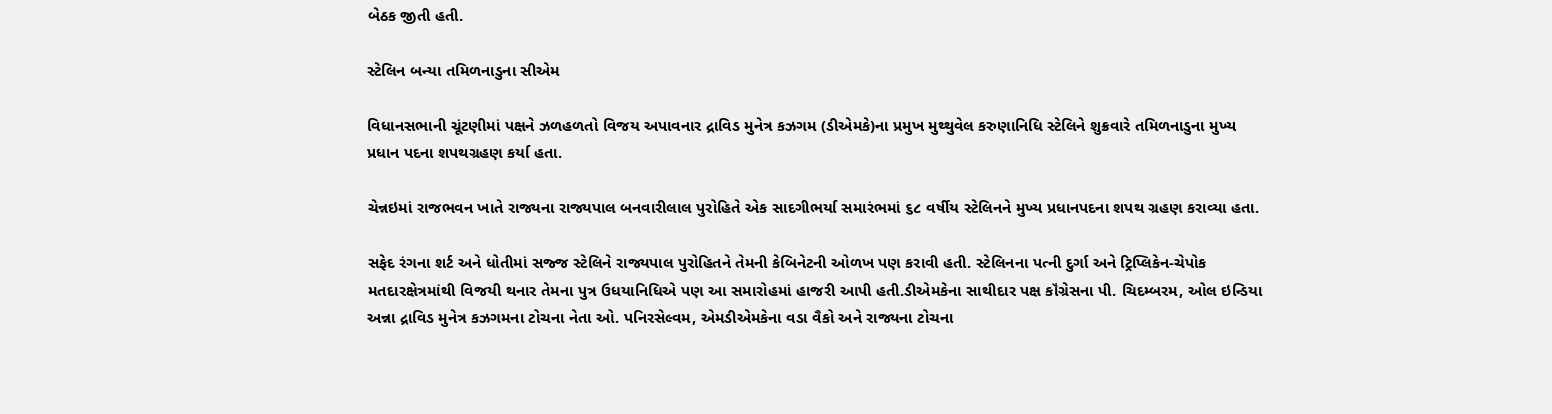બેઠક જીતી હતી.

સ્ટેલિન બન્યા તમિળનાડુના સીએમ

વિધાનસભાની ચૂંટણીમાં પક્ષને ઝળહળતો વિજય અપાવનાર દ્રાવિડ મુનેત્ર કઝગમ (ડીએમકે)ના પ્રમુખ મુથ્થુવેલ કરુણાનિધિ સ્ટેલિને શુક્રવારે તમિળનાડુના મુખ્ય પ્રધાન પદના શપથગ્રહણ કર્યા હતા.

ચેન્નઇમાં રાજભવન ખાતે રાજ્યના રાજ્યપાલ બનવારીલાલ પુરોહિતે એક સાદગીભર્યા સમારંભમાં ૬૮ વર્ષીય સ્ટેલિનને મુખ્ય પ્રધાનપદના શપથ ગ્રહણ કરાવ્યા હતા.

સફેદ રંગના શર્ટ અને ધોતીમાં સજ્જ સ્ટેલિને રાજ્યપાલ પુરોહિતને તેમની કેબિનેટની ઓળખ પણ કરાવી હતી. સ્ટેલિનના પત્ની દુર્ગા અને ટ્રિપ્લિકેન-ચેપોક મતદારક્ષેત્રમાંથી વિજયી થનાર તેમના પુત્ર ઉધયાનિધિએ પણ આ સમારોહમાં હાજરી આપી હતી.ડીએમકેના સાથીદાર પક્ષ કૉંગ્રેસના પી. ચિદમ્બરમ, ઓલ ઇન્ડિયા અન્ના દ્રાવિડ મુનેત્ર કઝગમના ટોચના નેતા ઓ. પનિરસેલ્વમ, એમડીએમકેના વડા વૈકો અને રાજ્યના ટોચના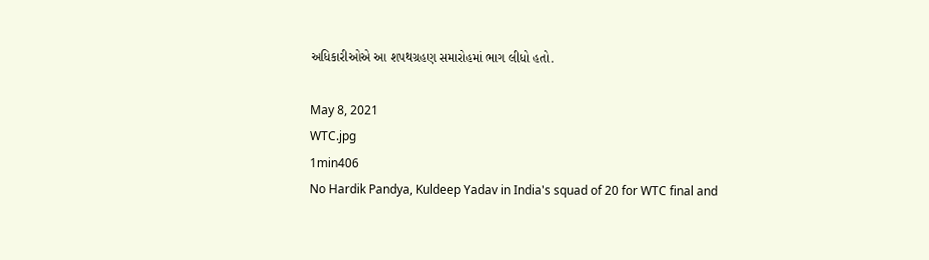અધિકારીઓએ આ શપથગ્રહણ સમારોહમાં ભાગ લીધો હતો.

May 8, 2021
WTC.jpg
1min406
No Hardik Pandya, Kuldeep Yadav in India's squad of 20 for WTC final and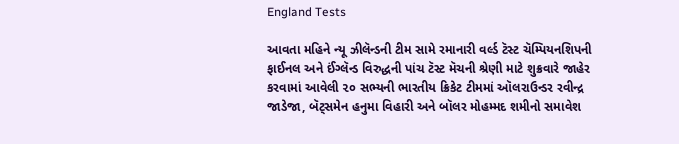England Tests

આવતા મહિને ન્યૂ ઝીલૅન્ડની ટીમ સામે રમાનારી વર્લ્ડ ટૅસ્ટ ચૅમ્પિયનશિપની ફાઈનલ અને ઈંગ્લૅન્ડ વિરુદ્ધની પાંચ ટૅસ્ટ મૅચની શ્રેણી માટે શુક્રવારે જાહેર કરવામાં આવેલી ૨૦ સભ્યની ભારતીય ક્રિકેટ ટીમમાં ઑલરાઉન્ડર રવીન્દ્ર જાડેજા, બૅટ્સમેન હનુમા વિહારી અને બૉલર મોહમ્મદ શમીનો સમાવેશ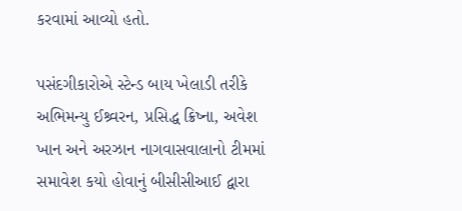કરવામાં આવ્યો હતો.

પસંદગીકારોએ સ્ટેન્ડ બાય ખેલાડી તરીકે અભિમન્યુ ઈશ્ર્વરન, પ્રસિદ્ધ ક્રિષ્ના, અવેશ ખાન અને અરઝાન નાગવાસવાલાનો ટીમમાં સમાવેશ કયો હોવાનું બીસીસીઆઈ દ્વારા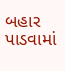બહાર પાડવામાં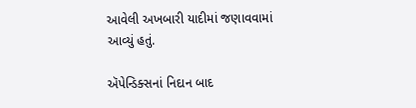આવેલી અખબારી યાદીમાં જણાવવામાં આવ્યું હતું.

ઍપેન્ડિક્સનાં નિદાન બાદ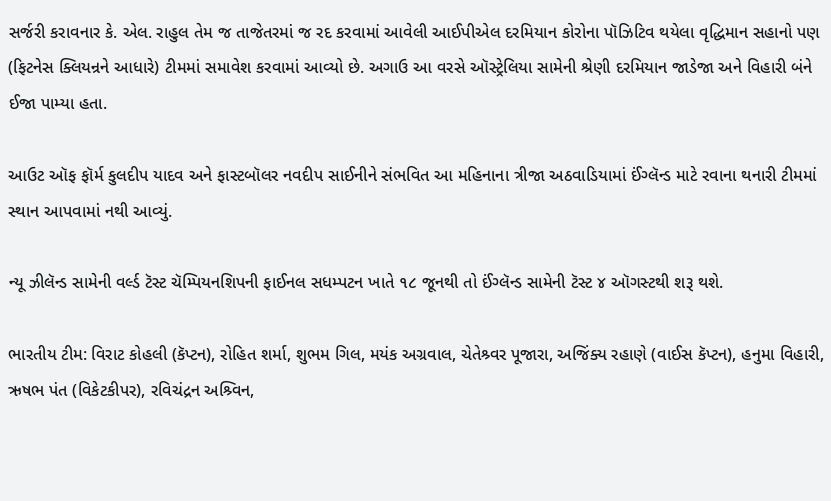સર્જરી કરાવનાર કે. એલ. રાહુલ તેમ જ તાજેતરમાં જ રદ કરવામાં આવેલી આઈપીએલ દરમિયાન કોરોના પૉઝિટિવ થયેલા વૃદ્ધિમાન સહાનો પણ (ફિટનેસ ક્લિયન્રને આધારે) ટીમમાં સમાવેશ કરવામાં આવ્યો છે. અગાઉ આ વરસે ઑસ્ટ્રેલિયા સામેની શ્રેણી દરમિયાન જાડેજા અને વિહારી બંને ઈજા પામ્યા હતા.

આઉટ ઑફ ફૉર્મ કુલદીપ યાદવ અને ફાસ્ટબૉલર નવદીપ સાઈનીને સંભવિત આ મહિનાના ત્રીજા અઠવાડિયામાં ઈંગ્લૅન્ડ માટે રવાના થનારી ટીમમાં સ્થાન આપવામાં નથી આવ્યું.

ન્યૂ ઝીલૅન્ડ સામેની વર્લ્ડ ટૅસ્ટ ચૅમ્પિયનશિપની ફાઈનલ સધમ્પટન ખાતે ૧૮ જૂનથી તો ઈંગ્લૅન્ડ સામેની ટૅસ્ટ ૪ ઑગસ્ટથી શરૂ થશે.

ભારતીય ટીમ: વિરાટ કોહલી (કૅપ્ટન), રોહિત શર્મા, શુભમ ગિલ, મયંક અગ્રવાલ, ચેતેશ્ર્વર પૂજારા, અજિંક્ય રહાણે (વાઈસ કૅપ્ટન), હનુમા વિહારી, ઋષભ પંત (વિકેટકીપર), રવિચંદ્રન અશ્ર્વિન,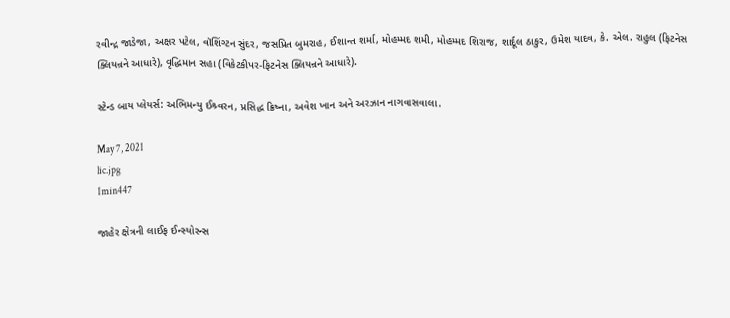રવીન્દ્ર જાડેજા, અક્ષર પટેલ, વૉશિંગ્ટન સુંદર, જસપ્રિત બુમરાહ, ઈશાન્ત શર્મા, મોહમ્મદ શમી, મોહમ્મદ શિરાજ, શાર્દૂલ ઠાકુર, ઉમેશ યાદવ, કે. એલ. રાહુલ (ફિટનેસ ક્લિયન્રને આધારે), વૃદ્ધિમાન સહા (વિકેટકીપર-ફિટનેસ ક્લિયન્રને આધારે).

સ્ટેન્ડ બાય પ્લેયર્સ: અભિમન્યુ ઈશ્ર્વરન, પ્રસિદ્ધ ક્રિષ્ના, અવેશ ખાન અને અરઝાન નાગવાસવાલા.

May 7, 2021
lic.jpg
1min447

જાહેર ક્ષેત્રની લાઈફ ઈન્સ્યોરન્સ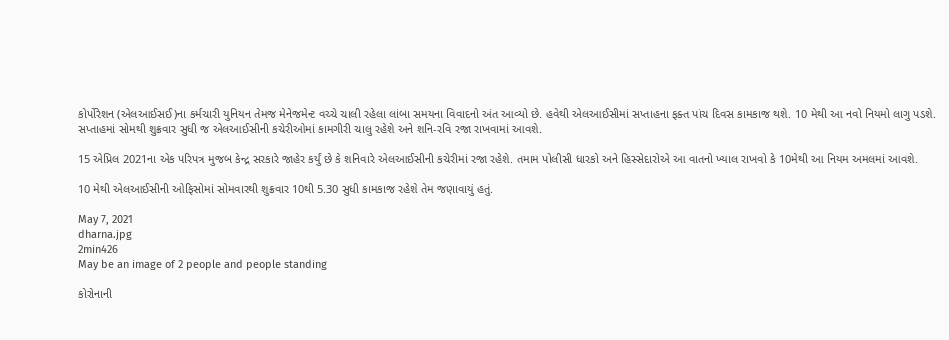કોર્પોરેશન (એલઆઈસઈ)ના કર્મચારી યુનિયન તેમજ મેનેજમેન્ટ વચ્ચે ચાલી રહેલા લાંબા સમયના વિવાદનો અંત આવ્યો છે. હવેથી એલઆઈસીમાં સપ્તાહના ફક્ત પાંચ દિવસ કામકાજ થશે. 10 મેથી આ નવો નિયમો લાગુ પડશે. સપ્તાહમાં સોમથી શુક્રવાર સુધી જ એલઆઈસીની કચેરીઓમાં કામગીરી ચાલુ રહેશે અને શનિ-રવિ રજા રાખવામાં આવશે.

15 એપ્રિલ 2021ના એક પરિપત્ર મુજબ કેન્દ્ર સરકારે જાહેર કર્યું છે કે શનિવારે એલઆઈસીની કચેરીમાં રજા રહેશે. તમામ પોલીસી ધારકો અને હિસ્સેદારોએ આ વાતનો ખ્યાલ રાખવો કે 10મેથી આ નિયમ અમલમાં આવશે.

10 મેથી એલઆઈસીની ઓફિસોમાં સોમવારથી શુક્રવાર 10થી 5.30 સુધી કામકાજ રહેશે તેમ જણાવાયું હતું.

May 7, 2021
dharna.jpg
2min426
May be an image of 2 people and people standing

કોરોનાની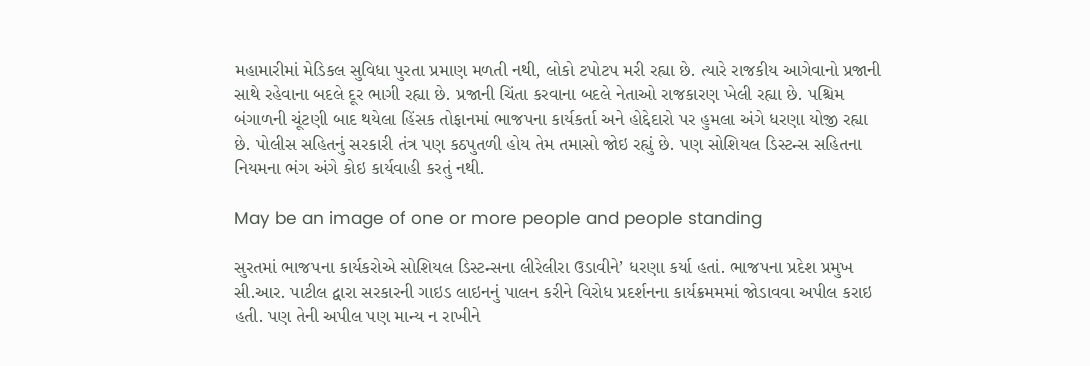મહામારીમાં મેડિકલ સુવિધા પુરતા પ્રમાણ મળતી નથી, લોકો ટપોટપ મરી રહ્યા છે. ત્યારે રાજકીય આગેવાનો પ્રજાની સાથે રહેવાના બદલે દૂર ભાગી રહ્યા છે. પ્રજાની ચિંતા કરવાના બદલે નેતાઓ રાજકારણ ખેલી રહ્યા છે. પશ્ચિમ બંગાળની ચૂંટણી બાદ થયેલા હિંસક તોફાનમાં ભાજપના કાર્યકર્તા અને હોદ્દેદારો પર હુમલા અંગે ધરણા યોજી રહ્યા છે. પોલીસ સહિતનું સરકારી તંત્ર પણ કઠપુતળી હોય તેમ તમાસો જોઇ રહ્યું છે. પણ સોશિયલ ડિસ્ટન્સ સહિતના નિયમના ભંગ અંગે કોઇ કાર્યવાહી કરતું નથી.

May be an image of one or more people and people standing

સુરતમાં ભાજપના કાર્યકરોએ સોશિયલ ડિસ્ટન્સના લીરેલીરા ઉડાવીને’ ધરણા કર્યા હતાં. ભાજપના પ્રદેશ પ્રમુખ સી.આર. પાટીલ દ્વારા સરકારની ગાઇડ લાઇનનું પાલન કરીને વિરોધ પ્રદર્શનના કાર્યક્રમમમાં જોડાવવા અપીલ કરાઇ હતી. પણ તેની અપીલ પણ માન્ય ન રાખીને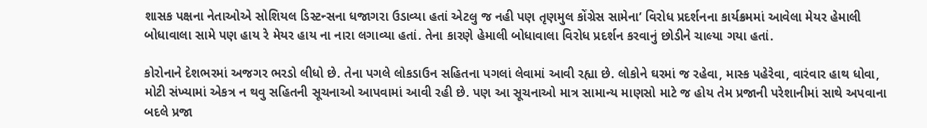શાસક પક્ષના નેતાઓએ સોશિયલ ડિસ્ટન્સના ધજાગરા ઉડાવ્યા હતાં એટલુ જ નહી પણ તૃણમુલ કોંગ્રેસ સામેના’ વિરોધ પ્રદર્શનના કાર્યક્રમમાં આવેલા મેયર હેમાલી બોધાવાલા સામે પણ હાય રે મેયર હાય ના નારા લગાવ્યા હતાં. તેના કારણે હેમાલી બોધાવાલા વિરોધ પ્રદર્શન કરવાનું છોડીને ચાલ્યા ગયા હતાં.

કોરોનાને દેશભરમાં અજગર ભરડો લીધો છે. તેના પગલે લોકડાઉન સહિતના પગલાં લેવામાં આવી રહ્યા છે. લોકોને ઘરમાં જ રહેવા, માસ્ક પહેરેવા, વારંવાર હાથ ધોવા, મોટી સંખ્યામાં એકત્ર ન થવુ સહિતની સૂચનાઓ આપવામાં આવી રહી છે. પણ આ સૂચનાઓ માત્ર સામાન્ય માણસો માટે જ હોય તેમ પ્રજાની પરેશાનીમાં સાથે અપવાના બદલે પ્રજા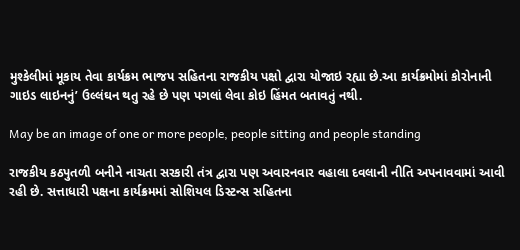મુશ્કેલીમાં મૂકાય તેવા કાર્યક્રમ ભાજપ સહિતના રાજકીય પક્ષો દ્વારા યોજાઇ રહ્યા છે.આ કાર્યક્રમોમાં કોરોનાની ગાઇડ લાઇનનું’ ઉલ્લંઘન થતુ રહે છે પણ પગલાં લેવા કોઇ હિંમત બતાવતું નથી.

May be an image of one or more people, people sitting and people standing

રાજકીય કઠપુતળી બનીને નાચતા સરકારી તંત્ર દ્વારા પણ અવારનવાર વહાલા દવલાની નીતિ અપનાવવામાં આવી રહી છે. સત્તાધારી પક્ષના કાર્યક્રમમાં સોશિયલ ડિસ્ટન્સ સહિતના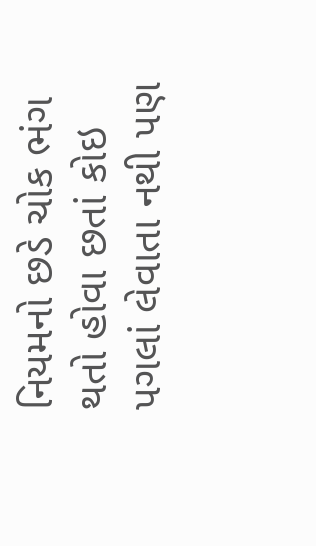નિયમનો છડે ચોક ભંગ થતો હોવા છતાં કોઇ પગલાં લેવાતા નથી પણ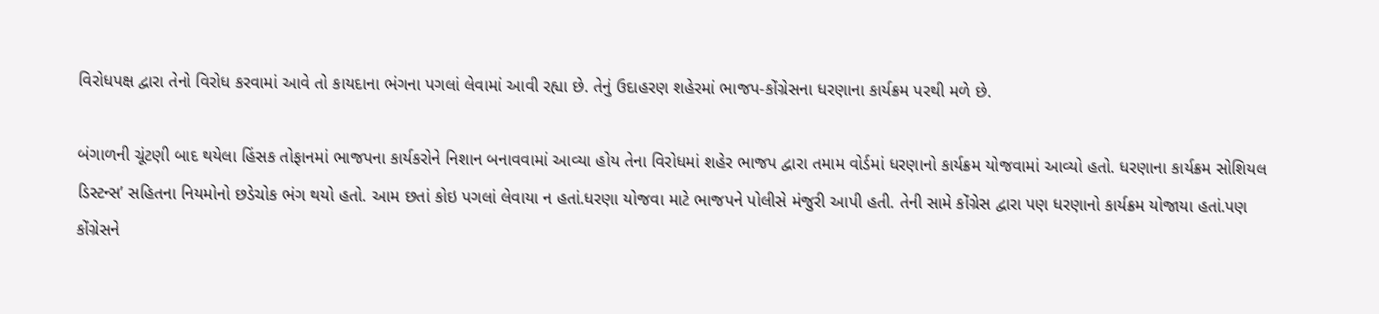વિરોધપક્ષ દ્વારા તેનો વિરોધ કરવામાં આવે તો કાયદાના ભંગના પગલાં લેવામાં આવી રહ્યા છે. તેનું ઉદાહરણ શહેરમાં ભાજપ-કોંગ્રેસના ધરણાના કાર્યક્રમ પરથી મળે છે.

બંગાળની ચૂંટણી બાદ થયેલા હિંસક તોફાનમાં ભાજપના કાર્યકરોને નિશાન બનાવવામાં આવ્યા હોય તેના વિરોધમાં શહેર ભાજપ દ્વારા તમામ વોર્ડમાં ધરણાનો કાર્યક્રમ યોજવામાં આવ્યો હતો. ધરણાના કાર્યક્રમ સોશિયલ ડિસ્ટન્સ’ સહિતના નિયમોનો છડેચોક ભંગ થયો હતો. આમ છતાં કોઇ પગલાં લેવાયા ન હતાં.ધરણા યોજવા માટે ભાજપને પોલીસે મંજુરી આપી હતી. તેની સામે કોંગ્રેસ દ્વારા પણ ધરણાનો કાર્યક્રમ યોજાયા હતાં.પણ કોંગ્રેસને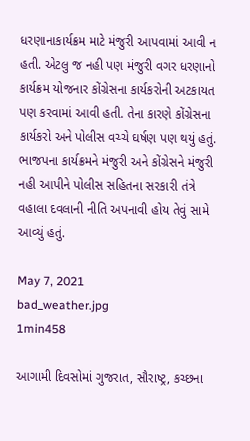ધરણાનાકાર્યક્રમ માટે મંજુરી આપવામાં આવી ન હતી. એટલુ જ નહી પણ મંજુરી વગર ધરણાનો કાર્યક્રમ યોજનાર કોંગ્રેસના કાર્યકરોની અટકાયત પણ કરવામાં આવી હતી. તેના કારણે કોંગ્રેસના કાર્યકરો અને પોલીસ વચ્ચે ઘર્ષણ પણ થયું હતું. ભાજપના કાર્યક્રમને મંજુરી અને કોંગ્રેસને મંજુરી નહી આપીને પોલીસ સહિતના સરકારી તંત્રે વહાલા દવલાની નીતિ અપનાવી હોય તેવું સામે આવ્યું હતું.

May 7, 2021
bad_weather.jpg
1min458

આગામી દિવસોમાં ગુજરાત, સૌરાષ્ટ્ર, કચ્છના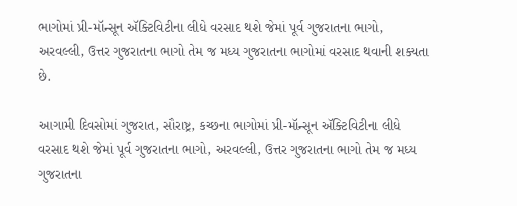ભાગોમાં પ્રી-મૉન્સૂન ઍક્ટિવિટીના લીધે વરસાદ થશે જેમાં પૂર્વ ગુજરાતના ભાગો, અરવલ્લી, ઉત્તર ગુજરાતના ભાગો તેમ જ મધ્ય ગુજરાતના ભાગોમાં વરસાદ થવાની શક્યતા છે.

આગામી દિવસોમાં ગુજરાત, સૌરાષ્ટ્ર, કચ્છના ભાગોમાં પ્રી-મૉન્સૂન ઍક્ટિવિટીના લીધે વરસાદ થશે જેમાં પૂર્વ ગુજરાતના ભાગો, અરવલ્લી, ઉત્તર ગુજરાતના ભાગો તેમ જ મધ્ય ગુજરાતના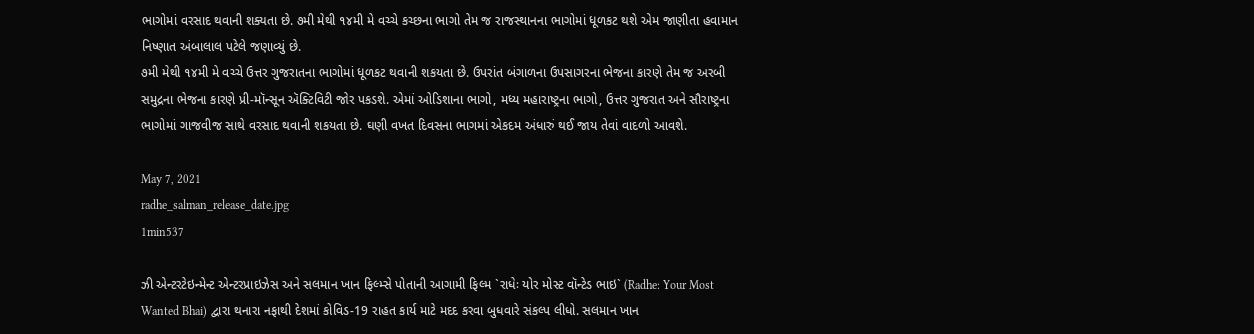ભાગોમાં વરસાદ થવાની શક્યતા છે. ૭મી મેથી ૧૪મી મે વચ્ચે કચ્છના ભાગો તેમ જ રાજસ્થાનના ભાગોમાં ધૂળકટ થશે એમ જાણીતા હવામાન નિષ્ણાત અંબાલાલ પટેલે જણાવ્યું છે.
૭મી મેથી ૧૪મી મે વચ્ચે ઉત્તર ગુજરાતના ભાગોમાં ધૂળકટ થવાની શકયતા છે. ઉપરાંત બંગાળના ઉપસાગરના ભેજના કારણે તેમ જ અરબી સમુદ્રના ભેજના કારણે પ્રી-મૉન્સૂન ઍક્ટિવિટી જોર પકડશે. એમાં ઓડિશાના ભાગો, મધ્ય મહારાષ્ટ્રના ભાગો, ઉત્તર ગુજરાત અને સૌરાષ્ટ્રના ભાગોમાં ગાજવીજ સાથે વરસાદ થવાની શકયતા છે. ઘણી વખત દિવસના ભાગમાં એકદમ અંધારું થઈ જાય તેવાં વાદળો આવશે.

May 7, 2021
radhe_salman_release_date.jpg
1min537

ઝી એન્ટરટેઇન્મેન્ટ એન્ટરપ્રાઇઝેસ અને સલમાન ખાન ફિલ્મ્સે પોતાની આગામી ફિલ્મ `રાધેઃ યોર મોસ્ટ વૉન્ટેડ ભાઇ` (Radhe: Your Most Wanted Bhai) દ્વારા થનારા નફાથી દેશમાં કોવિડ-19 રાહત કાર્ય માટે મદદ કરવા બુધવારે સંકલ્પ લીધો. સલમાન ખાન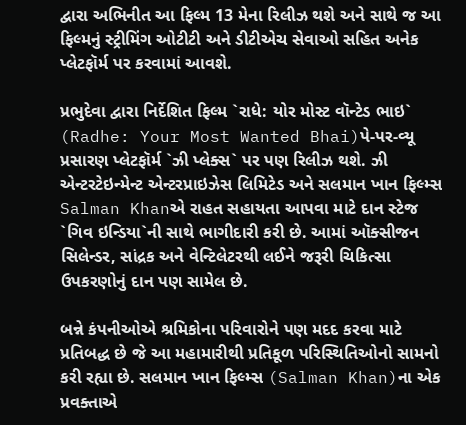દ્વારા અભિનીત આ ફિલ્મ 13 મેના રિલીઝ થશે અને સાથે જ આ ફિલ્મનું સ્ટ્રીમિંગ ઓટીટી અને ડીટીએચ સેવાઓ સહિત અનેક પ્લેટફૉર્મ પર કરવામાં આવશે.

પ્રભુદેવા દ્વારા નિર્દેશિત ફિલ્મ `રાધે: યોર મોસ્ટ વૉન્ટેડ ભાઇ` (Radhe: Your Most Wanted Bhai)પે-પર-વ્યૂ પ્રસારણ પ્લેટફૉર્મ `ઝી પ્લેક્સ` પર પણ રિલીઝ થશે. ઝી એન્ટરટેઇન્મેન્ટ એન્ટરપ્રાઇઝેસ લિમિટેડ અને સલમાન ખાન ફિલ્મ્સ Salman Khanએ રાહત સહાયતા આપવા માટે દાન સ્ટેજ `ગિવ ઇન્ડિયા`ની સાથે ભાગીદારી કરી છે. આમાં ઑક્સીજન સિલેન્ડર, સાંદ્રક અને વેન્ટિલેટરથી લઈને જરૂરી ચિકિત્સા ઉપકરણોનું દાન પણ સામેલ છે.

બન્ને કંપનીઓએ શ્રમિકોના પરિવારોને પણ મદદ કરવા માટે પ્રતિબદ્ધ છે જે આ મહામારીથી પ્રતિકૂળ પરિસ્થિતિઓનો સામનો કરી રહ્યા છે. સલમાન ખાન ફિલ્મ્સ (Salman Khan)ના એક પ્રવક્તાએ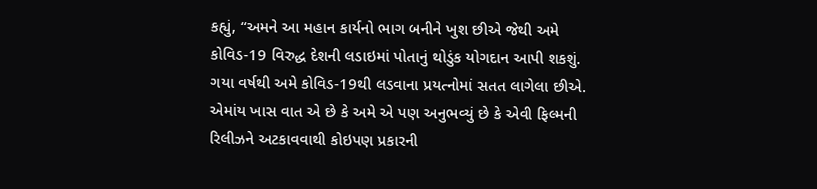કહ્યું, “અમને આ મહાન કાર્યનો ભાગ બનીને ખુશ છીએ જેથી અમે કોવિડ-19 વિરુદ્ધ દેશની લડાઇમાં પોતાનું થોડુંક યોગદાન આપી શકશું. ગયા વર્ષથી અમે કોવિડ-19થી લડવાના પ્રયત્નોમાં સતત લાગેલા છીએ. એમાંય ખાસ વાત એ છે કે અમે એ પણ અનુભવ્યું છે કે એવી ફિલ્મની રિલીઝને અટકાવવાથી કોઇપણ પ્રકારની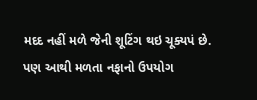મદદ નહીં મળે જેની શૂટિંગ થઇ ચૂક્યપં છે. પણ આથી મળતા નફાનો ઉપયોગ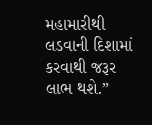મહામારીથી લડવાની દિશામાં કરવાથી જરૂર લાભ થશે.”